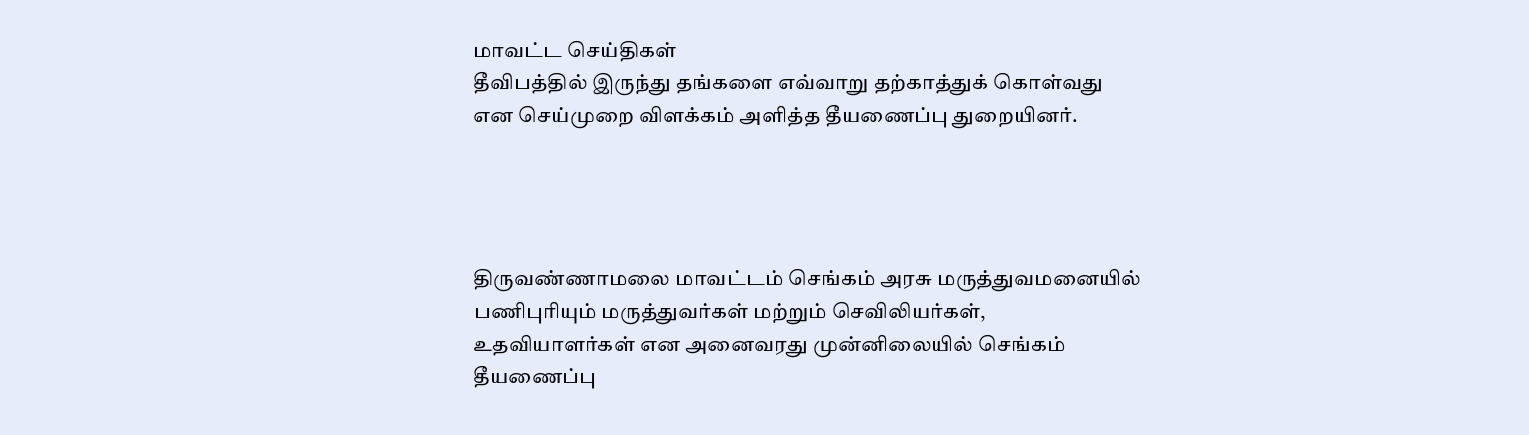மாவட்ட செய்திகள்
தீவிபத்தில் இருந்து தங்களை எவ்வாறு தற்காத்துக் கொள்வது என செய்முறை விளக்கம் அளித்த தீயணைப்பு துறையினர்.




திருவண்ணாமலை மாவட்டம் செங்கம் அரசு மருத்துவமனையில் பணிபுரியும் மருத்துவர்கள் மற்றும் செவிலியர்கள், உதவியாளர்கள் என அனைவரது முன்னிலையில் செங்கம் தீயணைப்பு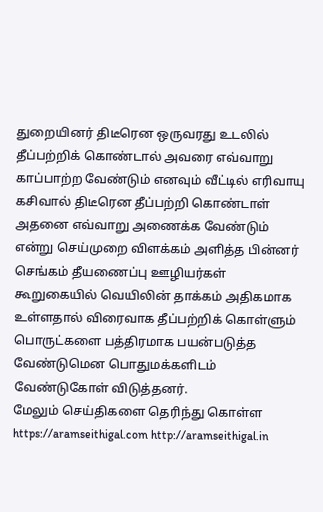துறையினர் திடீரென ஒருவரது உடலில் தீப்பற்றிக் கொண்டால் அவரை எவ்வாறு காப்பாற்ற வேண்டும் எனவும் வீட்டில் எரிவாயு கசிவால் திடீரென தீப்பற்றி கொண்டாள் அதனை எவ்வாறு அணைக்க வேண்டும் என்று செய்முறை விளக்கம் அளித்த பின்னர் செங்கம் தீயணைப்பு ஊழியர்கள் கூறுகையில் வெயிலின் தாக்கம் அதிகமாக உள்ளதால் விரைவாக தீப்பற்றிக் கொள்ளும் பொருட்களை பத்திரமாக பயன்படுத்த வேண்டுமென பொதுமக்களிடம் வேண்டுகோள் விடுத்தனர்.
மேலும் செய்திகளை தெரிந்து கொள்ள https://aramseithigal.com http://aramseithigal.in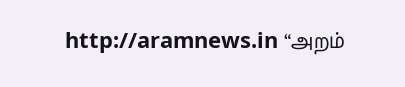http://aramnews.in “அறம்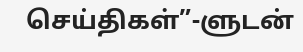செய்திகள்”-ளுடன்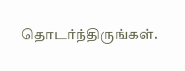தொடர்ந்திருங்கள்.